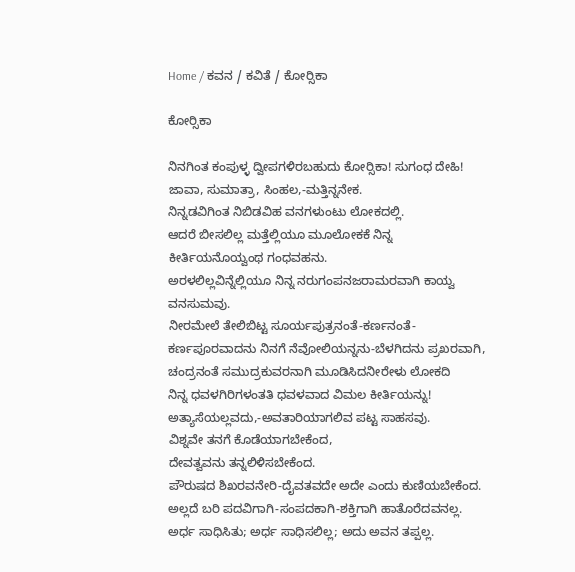Home / ಕವನ / ಕವಿತೆ / ಕೋರ್‍ಸಿಕಾ

ಕೋರ್‍ಸಿಕಾ

ನಿನಗಿಂತ ಕಂಪುಳ್ಳ ದ್ವೀಪಗಳಿರಬಹುದು ಕೋರ್‍ಸಿಕಾ! ಸುಗಂಧ ದೇಹಿ!
ಜಾವಾ, ಸುಮಾತ್ರಾ, ಸಿಂಹಲ,-ಮತ್ತಿನ್ನನೇಕ.
ನಿನ್ನಡವಿಗಿಂತ ನಿಬಿಡವಿಹ ವನಗಳುಂಟು ಲೋಕದಲ್ಲಿ.
ಆದರೆ ಬೀಸಲಿಲ್ಲ ಮತ್ತೆಲ್ಲಿಯೂ ಮೂಲೋಕಕೆ ನಿನ್ನ
ಕೀರ್ತಿಯನೊಯ್ವಂಥ ಗಂಧವಹನು.
ಅರಳಲಿಲ್ಲವಿನ್ನೆಲ್ಲಿಯೂ ನಿನ್ನ ನರುಗಂಪನಜರಾಮರವಾಗಿ ಕಾಯ್ವ
ವನಸುಮವು.
ನೀರಮೇಲೆ ತೇಲಿಬಿಟ್ಟ ಸೂರ್ಯಪುತ್ರನಂತೆ-ಕರ್ಣನಂತೆ-
ಕರ್ಣಪೂರವಾದನು ನಿನಗೆ ನೆವೋಲಿಯನ್ನನು-ಬೆಳಗಿದನು ಪ್ರಖರವಾಗಿ,
ಚಂದ್ರನಂತೆ ಸಮುದ್ರಕುವರನಾಗಿ ಮೂಡಿಸಿದನೀರೇಳು ಲೋಕದಿ
ನಿನ್ನ ಧವಳಗಿರಿಗಳಂತತಿ ಧವಳವಾದ ವಿಮಲ ಕೀರ್ತಿಯನ್ನು!
ಅತ್ಯಾಸೆಯಲ್ಲವದು,-ಅವತಾರಿಯಾಗಲಿವ ಪಟ್ಟ ಸಾಹಸವು.
ವಿಶ್ನವೇ ತನಗೆ ಕೊಡೆಯಾಗಬೇಕೆಂದ,
ದೇವತ್ವವನು ತನ್ನಲಿಳಿಸಬೇಕೆಂದ.
ಪೌರುಷದ ಶಿಖರವನೇರಿ-ದೈವತವದೇ ಅದೇ ಎಂದು ಕುಣಿಯಬೇಕೆಂದ.
ಅಲ್ಲದೆ ಬರಿ ಪದವಿಗಾಗಿ-ಸಂಪದಕಾಗಿ-ಶಕ್ತಿಗಾಗಿ ಹಾತೊರೆದವನಲ್ಲ.
ಅರ್ಧ ಸಾಧಿಸಿತು; ಅರ್ಧ ಸಾಧಿಸಲಿಲ್ಲ; ಅದು ಅವನ ತಪ್ಪಲ್ಲ.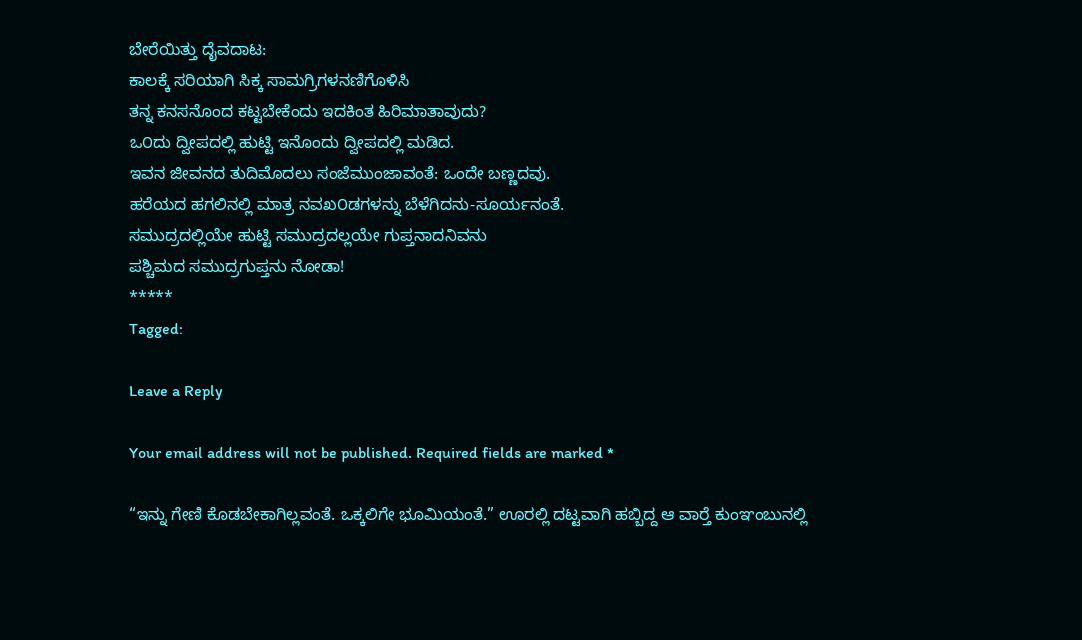ಬೇರೆಯಿತ್ತು ದೈವದಾಟ:
ಕಾಲಕ್ಕೆ ಸರಿಯಾಗಿ ಸಿಕ್ಕ ಸಾಮಗ್ರಿಗಳನಣಿಗೊಳಿಸಿ
ತನ್ನ ಕನಸನೊಂದ ಕಟ್ಟಬೇಕೆಂದು ಇದಕಿಂತ ಹಿರಿಮಾತಾವುದು?
ಒ೦ದು ದ್ವೀಪದಲ್ಲಿ ಹುಟ್ಟಿ ಇನೊಂದು ದ್ವೀಪದಲ್ಲಿ ಮಡಿದ.
ಇವನ ಜೀವನದ ತುದಿಮೊದಲು ಸಂಜೆಮುಂಜಾವಂತೆ: ಒಂದೇ ಬಣ್ಣದವು.
ಹರೆಯದ ಹಗಲಿನಲ್ಲಿ ಮಾತ್ರ ನವಖ೦ಡಗಳನ್ನು ಬೆಳೆಗಿದನು-ಸೂರ್ಯನಂತೆ.
ಸಮುದ್ರದಲ್ಲಿಯೇ ಹುಟ್ಟಿ ಸಮುದ್ರದಲ್ಲಯೇ ಗುಪ್ತನಾದನಿವನು
ಪಶ್ಚಿಮದ ಸಮುದ್ರಗುಪ್ತನು ನೋಡಾ!
*****
Tagged:

Leave a Reply

Your email address will not be published. Required fields are marked *

“ಇನ್ನು ಗೇಣಿ ಕೊಡಬೇಕಾಗಿಲ್ಲವಂತೆ. ಒಕ್ಕಲಿಗೇ ಭೂಮಿಯಂತೆ.” ಊರಲ್ಲಿ ದಟ್ಟವಾಗಿ ಹಬ್ಬಿದ್ದ ಆ ವಾರ್‍ತೆ ಕುಂಞಂಬುನಲ್ಲಿ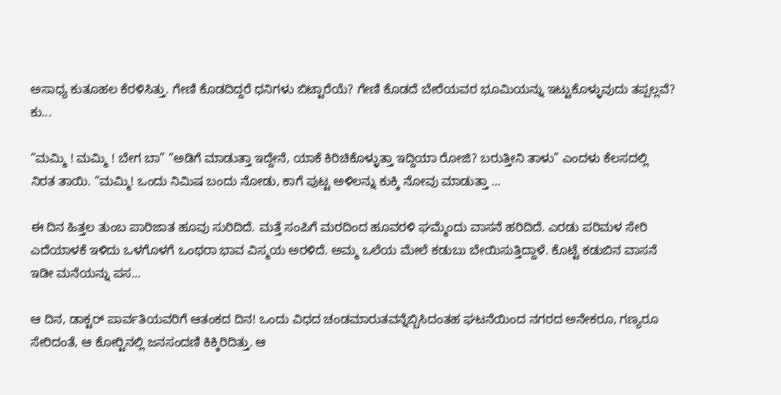ಅಸಾಧ್ಯ ಕುತೂಹಲ ಕೆರಳಿಸಿತ್ತು. ಗೇಣಿ ಕೊಡದಿದ್ದರೆ ಧನಿಗಳು ಬಿಟ್ಟಾರೆಯೆ? ಗೇಣಿ ಕೊಡದೆ ಬೇರೆಯವರ ಭೂಮಿಯನ್ನು ಇಟ್ಟುಕೊಳ್ಳುವುದು ತಪ್ಪಲ್ಲವೆ? ಕು...

“ಮಮ್ಮಿ ! ಮಮ್ಮಿ ! ಬೇಗ ಬಾ” “ಅಡಿಗೆ ಮಾಡುತ್ತಾ ಇದ್ದೇನೆ, ಯಾಕೆ ಕಿರಿಚಿಕೊಳ್ಳುತ್ತಾ ಇದ್ದಿಯಾ ರೋಜಿ? ಬರುತ್ತೀನಿ ತಾಳು” ಎಂದಳು ಕೆಲಸದಲ್ಲಿ ನಿರತ ತಾಯಿ. “ಮಮ್ಮಿ! ಒಂದು ನಿಮಿಷ ಬಂದು ನೋಡು, ಕಾಗೆ ಪುಟ್ಟ ಅಳಿಲನ್ನು ಕುಕ್ಕಿ ನೋವು ಮಾಡುತ್ತಾ ...

ಈ ದಿನ ಹಿತ್ತಲ ತುಂಬ ಪಾರಿಜಾತ ಹೂವು ಸುರಿದಿದೆ. ಮತ್ತೆ ಸಂಪಿಗೆ ಮರದಿಂದ ಹೂವರಳಿ ಘಮ್ಮೆಂದು ವಾಸನೆ ಹರಿದಿದೆ. ಎರಡು ಪರಿಮಳ ಸೇರಿ ಎದೆಯಾಳಕೆ ಇಳಿದು ಒಳಗೊಳಗೆ ಒಂಥರಾ ಭಾವ ವಿಸ್ಮಯ ಅರಳಿದೆ. ಅಮ್ಮ ಒಲೆಯ ಮೇಲೆ ಕಡುಬು ಬೇಯಿಸುತ್ತಿದ್ದಾಳೆ. ಕೊಟ್ಟೆ ಕಡುಬಿನ ವಾಸನೆ ಇಡೀ ಮನೆಯನ್ನು ಪಸ...

ಆ ದಿನ, ಡಾಕ್ಟರ್ ಪಾರ್ವತಿಯವರಿಗೆ ಆತಂಕದ ದಿನ! ಒಂದು ವಿಧದ ಚಂಡಮಾರುತವನ್ನೆಬ್ಬಿಸಿದಂತಹ ಘಟನೆಯಿಂದ ನಗರದ ಅನೇಕರೂ, ಗಣ್ಯರೂ ಸೇರಿದಂತೆ, ಆ ಕೋರ್‍ಟಿನಲ್ಲಿ ಜನಸಂದಣಿ ಕಿಕ್ಕಿರಿದಿತ್ತು. ಆ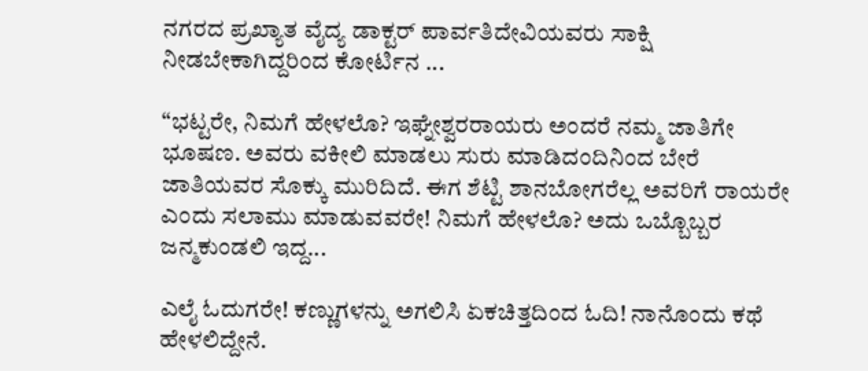ನಗರದ ಪ್ರಖ್ಯಾತ ವೈದ್ಯ ಡಾಕ್ಟರ್ ಪಾರ್ವತಿದೇವಿಯವರು ಸಾಕ್ಷಿ ನೀಡಬೇಕಾಗಿದ್ದರಿಂದ ಕೋರ್ಟಿನ ...

“ಭಟ್ಟರೇ, ನಿಮಗೆ ಹೇಳಲೊ? ಇಘ್ನೇಶ್ವರರಾಯರು ಅಂದರೆ ನಮ್ಮ ಜಾತಿಗೇ ಭೂಷಣ. ಅವರು ವಕೀಲಿ ಮಾಡಲು ಸುರು ಮಾಡಿದಂದಿನಿಂದ ಬೇರೆ ಜಾತಿಯವರ ಸೊಕ್ಕು ಮುರಿದಿದೆ. ಈಗ ಶೆಟ್ಟಿ ಶಾನಬೋಗರೆಲ್ಲ ಅವರಿಗೆ ರಾಯರೇ ಎಂದು ಸಲಾಮು ಮಾಡುವವರೇ! ನಿಮಗೆ ಹೇಳಲೊ? ಅದು ಒಬ್ಬೊಬ್ಬರ ಜನ್ಮಕುಂಡಲಿ ಇದ್ದ...

ಎಲೈ ಓದುಗರೇ! ಕಣ್ಣುಗಳನ್ನು ಅಗಲಿಸಿ ಏಕಚಿತ್ತದಿಂದ ಓದಿ! ನಾನೊಂದು ಕಥೆ ಹೇಳಲಿದ್ದೇನೆ.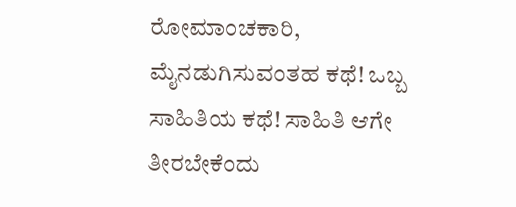ರೋಮಾಂಚಕಾರಿ, ಮೈನಡುಗಿಸುವಂತಹ ಕಥೆ! ಒಬ್ಬ ಸಾಹಿತಿಯ ಕಥೆ! ಸಾಹಿತಿ ಆಗೇ ತೀರಬೇಕೆಂದು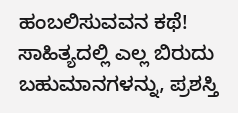ಹಂಬಲಿಸುವವನ ಕಥೆ! ಸಾಹಿತ್ಯದಲ್ಲಿ ಎಲ್ಲ ಬಿರುದು ಬಹುಮಾನಗಳನ್ನು, ಪ್ರಶಸ್ತಿ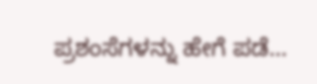ಪ್ರಶಂಸೆಗಳನ್ನು ಹೇಗೆ ಪಡೆ...